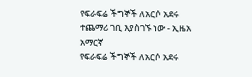የፍራፍሬ ችግኞች ለአርሶ አደሩ ተጨማሪ ገቢ እያስገኙ ነው - ኢዜአ አማርኛ
የፍራፍሬ ችግኞች ለአርሶ አደሩ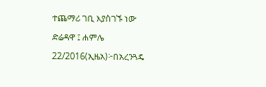ተጨማሪ ገቢ እያስገኙ ነው
ድሬዳዋ ፤ ሐምሌ 22/2016(ኢዜአ)፦በአረንጓዴ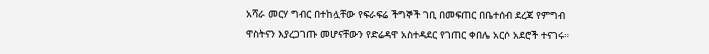አሻራ መርሃ ግብር በተከሏቸው የፍራፍሬ ችግኞች ገቢ በመፍጠር በቤተሰብ ደረጃ የምግብ ዋስትናን እያረጋገጡ መሆናቸውን የድሬዳዋ አስተዳደር የገጠር ቀበሌ አርሶ አደሮች ተናገሩ።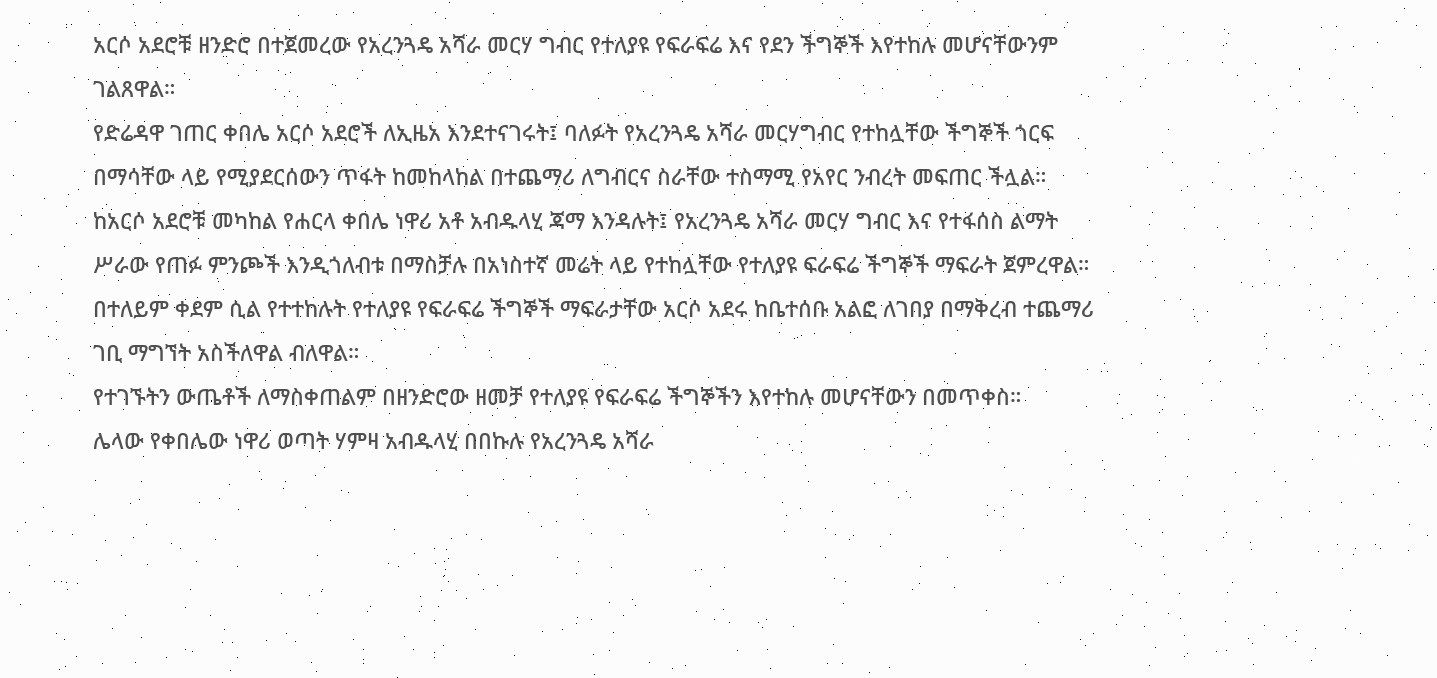አርሶ አደሮቹ ዘንድሮ በተጀመረው የአረንጓዴ አሻራ መርሃ ግብር የተለያዩ የፍራፍሬ እና የደን ችግኞች እየተከሉ መሆናቸውንም ገልጸዋል።
የድሬዳዋ ገጠር ቀበሌ አርሶ አደሮች ለኢዜአ እንደተናገሩት፤ ባለፉት የአረንጓዴ አሻራ መርሃግብር የተከሏቸው ችግኞች ጎርፍ በማሳቸው ላይ የሚያደርሰውን ጥፋት ከመከላከል በተጨማሪ ለግብርና ስራቸው ተስማሚ የአየር ንብረት መፍጠር ችሏል።
ከአርሶ አደሮቹ መካከል የሐርላ ቀበሌ ነዋሪ አቶ አብዱላሂ ጃማ እንዳሉት፤ የአረንጓዴ አሻራ መርሃ ግብር እና የተፋሰስ ልማት ሥራው የጠፉ ምንጮች እንዲጎለብቱ በማስቻሉ በአነስተኛ መሬት ላይ የተከሏቸው የተለያዩ ፍራፍሬ ችግኞች ማፍራት ጀምረዋል።
በተለይም ቀደም ሲል የተተከሉት የተለያዩ የፍራፍሬ ችግኞች ማፍራታቸው አርሶ አደሩ ከቤተሰቡ አልፎ ለገበያ በማቅረብ ተጨማሪ ገቢ ማግኘት አስችለዋል ብለዋል።
የተገኙትን ውጤቶች ለማስቀጠልም በዘንድሮው ዘመቻ የተለያዩ የፍራፍሬ ችግኞችን እየተከሉ መሆናቸውን በመጥቀስ።
ሌላው የቀበሌው ነዋሪ ወጣት ሃምዛ አብዱላሂ በበኩሉ የአረንጓዴ አሻራ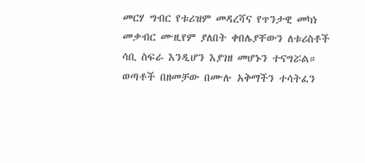መርሃ ግብር የቱሪዝም መዳረሻና የጥንታዊ መካነ መቃብር ሙዚየም ያለበት ቀበሌያቸውን ለቱሪስቶች ሳቢ ስፍራ እንዲሆን እያገዘ መሆኑን ተናግሯል።
ወጣቶች በዘመቻው በሙሉ አቅማችን ተሳትፈን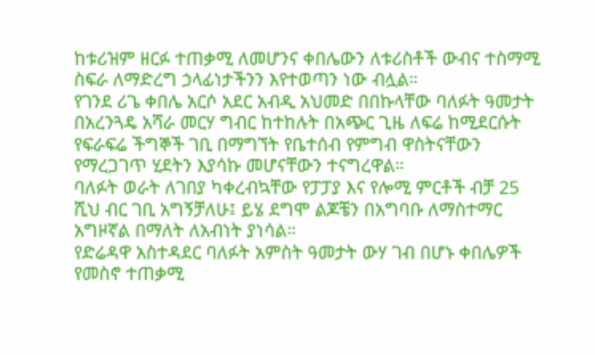ከቱሪዝም ዘርፉ ተጠቃሚ ለመሆንና ቀበሌውን ለቱሪስቶች ውብና ተስማሚ ስፍራ ለማድረግ ኃላፊነታችንን እየተወጣን ነው ብሏል።
የገንደ ሪጌ ቀበሌ አርሶ አደር አብዲ አህመድ በበኩላቸው ባለፉት ዓመታት በአረንጓዴ አሻራ መርሃ ግብር ከተከሉት በአጭር ጊዜ ለፍሬ ከሚደርሱት የፍራፍሬ ችግኞች ገቢ በማግኘት የቤተሰብ የምግብ ዋስትናቸውን የማረጋገጥ ሂደትን እያሳኩ መሆናቸውን ተናግረዋል።
ባለፉት ወራት ለገበያ ካቀረብኳቸው የፓፓያ እና የሎሚ ምርቶች ብቻ 25 ሺህ ብር ገቢ አግኝቻለሁ፤ ይሄ ደግሞ ልጆቼን በአግባቡ ለማስተማር አግዞኛል በማለት ለአብነት ያነሳል።
የድሬዳዋ አስተዳደር ባለፉት አምስት ዓመታት ውሃ ገብ በሆኑ ቀበሌዎች የመስኖ ተጠቃሚ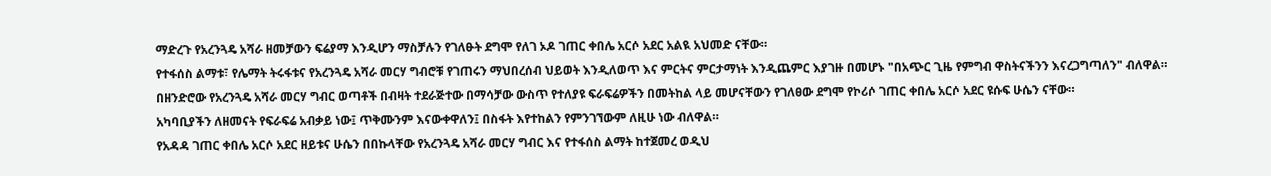ማድረጉ የአረንጓዴ አሻራ ዘመቻውን ፍሬያማ እንዲሆን ማስቻሉን የገለፁት ደግሞ የለገ ኦዶ ገጠር ቀበሌ አርሶ አደር አልዪ አህመድ ናቸው።
የተፋሰስ ልማቱ፣ የሌማት ትሩፋቱና የአረንጓዴ አሻራ መርሃ ግብሮቹ የገጠሩን ማህበረሰብ ህይወት እንዲለወጥ እና ምርትና ምርታማነት እንዲጨምር እያገዙ በመሆኑ "በአጭር ጊዜ የምግብ ዋስትናችንን እናረጋግጣለን" ብለዋል።
በዘንድሮው የአረንጓዴ አሻራ መርሃ ግብር ወጣቶች በብዛት ተደራጅተው በማሳቻው ውስጥ የተለያዩ ፍራፍሬዎችን በመትከል ላይ መሆናቸውን የገለፀው ደግሞ የኮሪሶ ገጠር ቀበሌ አርሶ አደር ዩሱፍ ሁሴን ናቸው።
አካባቢያችን ለዘመናት የፍራፍሬ አብቃይ ነው፤ ጥቅሙንም እናውቀዋለን፤ በስፋት እየተከልን የምንገኘውም ለዚሁ ነው ብለዋል።
የአዳዳ ገጠር ቀበሌ አርሶ አደር ዘይቱና ሁሴን በበኩላቸው የአረንጓዴ አሻራ መርሃ ግብር እና የተፋሰስ ልማት ከተጀመረ ወዲህ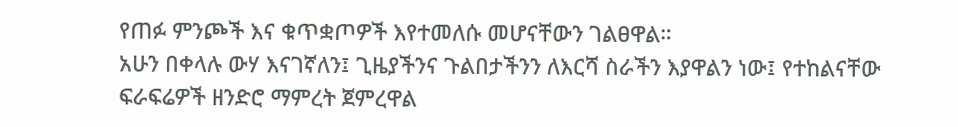የጠፉ ምንጮች እና ቁጥቋጦዎች እየተመለሱ መሆናቸውን ገልፀዋል።
አሁን በቀላሉ ውሃ እናገኛለን፤ ጊዜያችንና ጉልበታችንን ለእርሻ ስራችን እያዋልን ነው፤ የተከልናቸው ፍራፍሬዎች ዘንድሮ ማምረት ጀምረዋል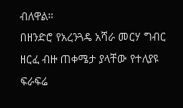ብለዋል።
በዘንድሮ የአረንጓዴ አሻራ መርሃ ግብር ዘርፈ ብዙ ጠቀሜታ ያላቸው የተለያዩ ፍራፍሬ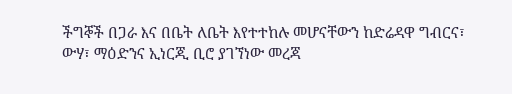ችግኞች በጋራ እና በቤት ለቤት እየተተከሉ መሆናቸውን ከድሬዳዋ ግብርና፣ ውሃ፣ ማዕድንና ኢነርጂ ቢሮ ያገኘነው መረጃ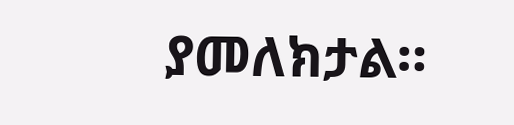ያመለክታል።